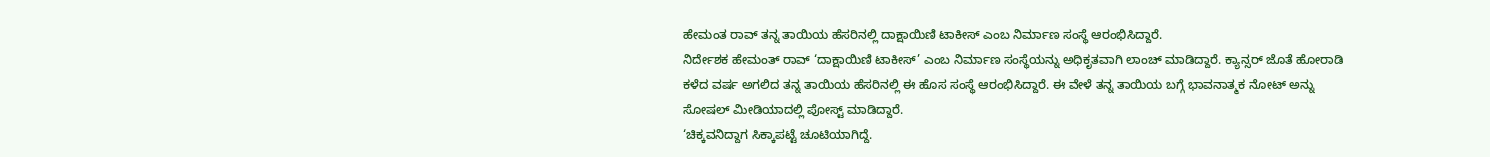ಹೇಮಂತ ರಾವ್ ತನ್ನ ತಾಯಿಯ ಹೆಸರಿನಲ್ಲಿ ದಾಕ್ಷಾಯಿಣಿ ಟಾಕೀಸ್ ಎಂಬ ನಿರ್ಮಾಣ ಸಂಸ್ಥೆ ಆರಂಭಿಸಿದ್ದಾರೆ.
ನಿರ್ದೇಶಕ ಹೇಮಂತ್ ರಾವ್ ‘ದಾಕ್ಷಾಯಿಣಿ ಟಾಕೀಸ್’ ಎಂಬ ನಿರ್ಮಾಣ ಸಂಸ್ಥೆಯನ್ನು ಅಧಿಕೃತವಾಗಿ ಲಾಂಚ್ ಮಾಡಿದ್ದಾರೆ. ಕ್ಯಾನ್ಸರ್ ಜೊತೆ ಹೋರಾಡಿ ಕಳೆದ ವರ್ಷ ಅಗಲಿದ ತನ್ನ ತಾಯಿಯ ಹೆಸರಿನಲ್ಲಿ ಈ ಹೊಸ ಸಂಸ್ಥೆ ಆರಂಭಿಸಿದ್ದಾರೆ. ಈ ವೇಳೆ ತನ್ನ ತಾಯಿಯ ಬಗ್ಗೆ ಭಾವನಾತ್ಮಕ ನೋಟ್ ಅನ್ನು ಸೋಷಲ್ ಮೀಡಿಯಾದಲ್ಲಿ ಪೋಸ್ಟ್ ಮಾಡಿದ್ದಾರೆ.
‘ಚಿಕ್ಕವನಿದ್ದಾಗ ಸಿಕ್ಕಾಪಟ್ಟೆ ಚೂಟಿಯಾಗಿದ್ದೆ.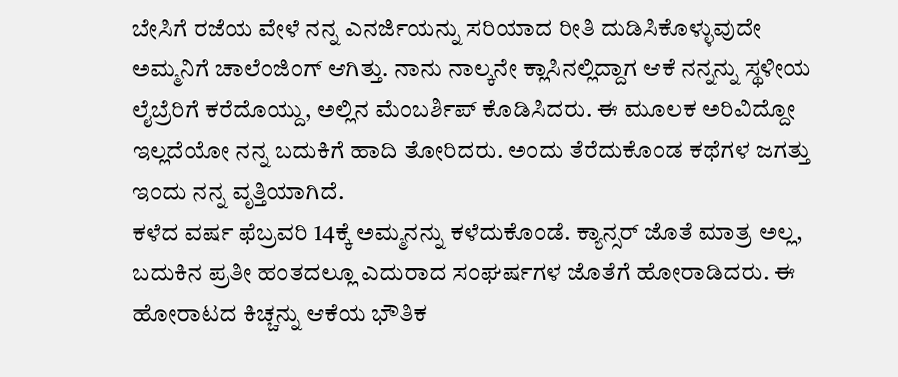ಬೇಸಿಗೆ ರಜೆಯ ವೇಳೆ ನನ್ನ ಎನರ್ಜಿಯನ್ನು ಸರಿಯಾದ ರೀತಿ ದುಡಿಸಿಕೊಳ್ಳುವುದೇ ಅಮ್ಮನಿಗೆ ಚಾಲೆಂಜಿಂಗ್ ಆಗಿತ್ತು. ನಾನು ನಾಲ್ಕನೇ ಕ್ಲಾಸಿನಲ್ಲಿದ್ದಾಗ ಆಕೆ ನನ್ನನ್ನು ಸ್ಥಳೀಯ ಲೈಬ್ರೆರಿಗೆ ಕರೆದೊಯ್ದು, ಅಲ್ಲಿನ ಮೆಂಬರ್ಶಿಪ್ ಕೊಡಿಸಿದರು. ಈ ಮೂಲಕ ಅರಿವಿದ್ದೋ ಇಲ್ಲದೆಯೋ ನನ್ನ ಬದುಕಿಗೆ ಹಾದಿ ತೋರಿದರು. ಅಂದು ತೆರೆದುಕೊಂಡ ಕಥೆಗಳ ಜಗತ್ತು ಇಂದು ನನ್ನ ವೃತ್ತಿಯಾಗಿದೆ.
ಕಳೆದ ವರ್ಷ ಫೆಬ್ರವರಿ 14ಕ್ಕೆ ಅಮ್ಮನನ್ನು ಕಳೆದುಕೊಂಡೆ. ಕ್ಯಾನ್ಸರ್ ಜೊತೆ ಮಾತ್ರ ಅಲ್ಲ, ಬದುಕಿನ ಪ್ರತೀ ಹಂತದಲ್ಲೂ ಎದುರಾದ ಸಂಘರ್ಷಗಳ ಜೊತೆಗೆ ಹೋರಾಡಿದರು. ಈ ಹೋರಾಟದ ಕಿಚ್ಚನ್ನು ಆಕೆಯ ಭೌತಿಕ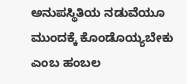ಅನುಪಸ್ಥಿತಿಯ ನಡುವೆಯೂ ಮುಂದಕ್ಕೆ ಕೊಂಡೊಯ್ಯಬೇಕು ಎಂಬ ಹಂಬಲ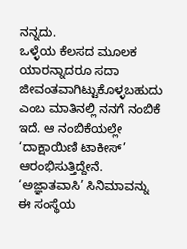ನನ್ನದು.
ಒಳ್ಳೆಯ ಕೆಲಸದ ಮೂಲಕ ಯಾರನ್ನಾದರೂ ಸದಾ ಜೀವಂತವಾಗಿಟ್ಟುಕೊಳ್ಳಬಹುದು ಎಂಬ ಮಾತಿನಲ್ಲಿ ನನಗೆ ನಂಬಿಕೆ ಇದೆ. ಆ ನಂಬಿಕೆಯಲ್ಲೇ ‘ದಾಕ್ಷಾಯಿಣಿ ಟಾಕೀಸ್’ ಆರಂಭಿಸುತ್ತಿದ್ದೇನೆ. ‘ಅಜ್ಞಾತವಾಸಿ’ ಸಿನಿಮಾವನ್ನು ಈ ಸಂಸ್ಥೆಯ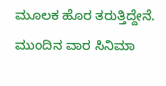ಮೂಲಕ ಹೊರ ತರುತ್ತಿದ್ದೇನೆ. ಮುಂದಿನ ವಾರ ಸಿನಿಮಾ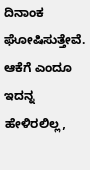ದಿನಾಂಕ ಘೋಷಿಸುತ್ತೇವೆ.
ಆಕೆಗೆ ಎಂದೂ ಇದನ್ನ ಹೇಳಿರಲಿಲ್ಲ,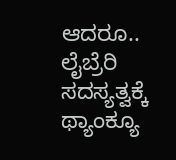ಆದರೂ.. ಲೈಬ್ರೆರಿ ಸದಸ್ಯತ್ವಕ್ಕೆ ಥ್ಯಾಂಕ್ಯೂ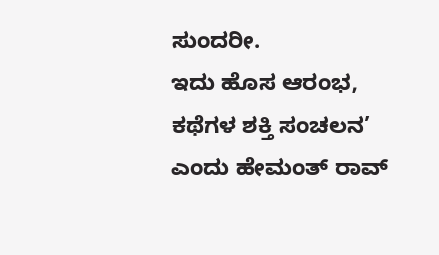ಸುಂದರೀ.
ಇದು ಹೊಸ ಆರಂಭ, ಕಥೆಗಳ ಶಕ್ತಿ ಸಂಚಲನ’ ಎಂದು ಹೇಮಂತ್ ರಾವ್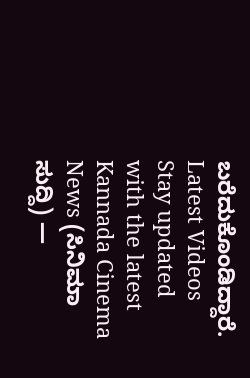ಬರೆದುಕೊಂಡಿದ್ದಾರೆ.
Latest Videos
Stay updated with the latest Kannada Cinema News (ಸಿನಿಮಾ ಸುದ್ದಿ) —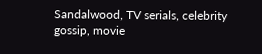Sandalwood, TV serials, celebrity gossip, movie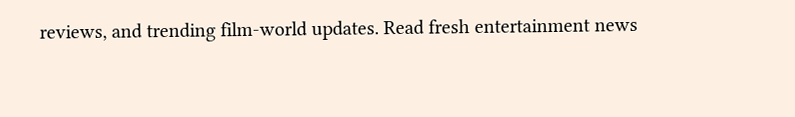reviews, and trending film-world updates. Read fresh entertainment news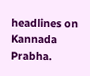headlines on Kannada Prabha.